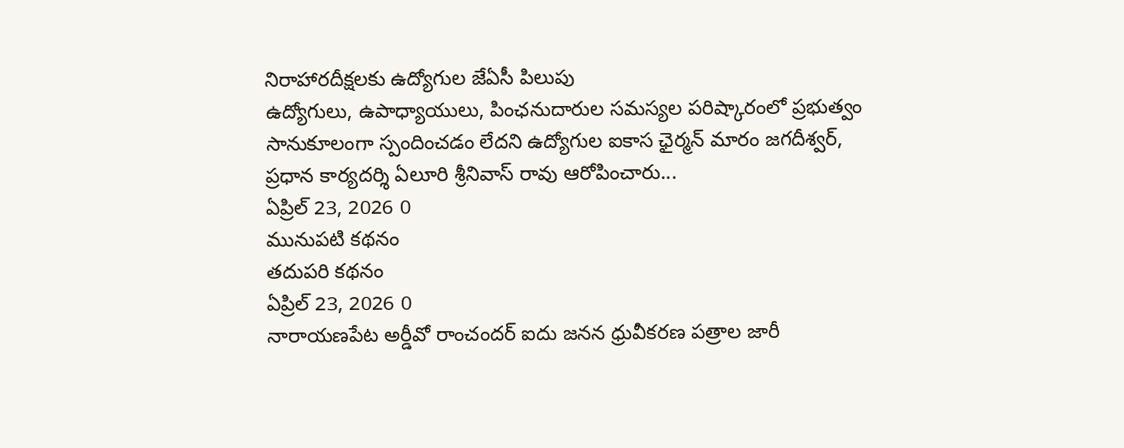నిరాహారదీక్షలకు ఉద్యోగుల జేఏసీ పిలుపు
ఉద్యోగులు, ఉపాధ్యాయులు, పింఛనుదారుల సమస్యల పరిష్కారంలో ప్రభుత్వం సానుకూలంగా స్పందించడం లేదని ఉద్యోగుల ఐకాస ఛైర్మన్ మారం జగదీశ్వర్, ప్రధాన కార్యదర్శి ఏలూరి శ్రీనివాస్ రావు ఆరోపించారు...
ఏప్రిల్ 23, 2026 0
మునుపటి కథనం
తదుపరి కథనం
ఏప్రిల్ 23, 2026 0
నారాయణపేట అర్డీవో రాంచందర్ ఐదు జనన ధ్రువీకరణ పత్రాల జారీ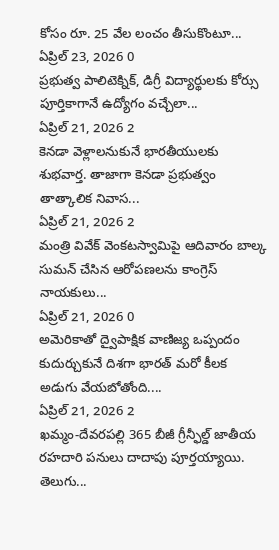కోసం రూ. 25 వేల లంచం తీసుకొంటూ...
ఏప్రిల్ 23, 2026 0
ప్రభుత్వ పాలిటెక్నిక్, డిగ్రీ విద్యార్థులకు కోర్సు పూర్తికాగానే ఉద్యోగం వచ్చేలా...
ఏప్రిల్ 21, 2026 2
కెనడా వెళ్లాలనుకునే భారతీయులకు శుభవార్త. తాజాగా కెనడా ప్రభుత్వం తాత్కాలిక నివాస...
ఏప్రిల్ 21, 2026 2
మంత్రి వివేక్ వెంకటస్వామిపై ఆదివారం బాల్క సుమన్ చేసిన ఆరోపణలను కాంగ్రెస్ నాయకులు...
ఏప్రిల్ 21, 2026 0
అమెరికాతో ద్వైపాక్షిక వాణిజ్య ఒప్పందం కుదుర్చుకునే దిశగా భారత్ మరో కీలక అడుగు వేయబోతోంది....
ఏప్రిల్ 21, 2026 2
ఖమ్మం-దేవరపల్లి 365 బీజీ గ్రీన్ఫీల్డ్ జాతీయ రహదారి పనులు దాదాపు పూర్తయ్యాయి. తెలుగు...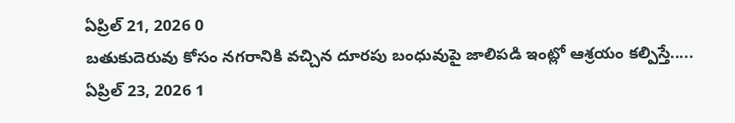ఏప్రిల్ 21, 2026 0
బతుకుదెరువు కోసం నగరానికి వచ్చిన దూరపు బంధువుపై జాలిపడి ఇంట్లో ఆశ్రయం కల్పిస్తే.....
ఏప్రిల్ 23, 2026 1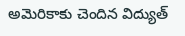అమెరికాకు చెందిన విద్యుత్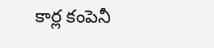కార్ల కంపెనీ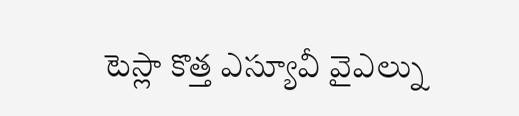టెస్లా కొత్త ఎస్యూవీ వైఎల్ను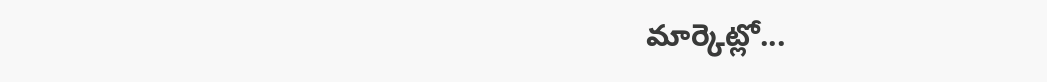మార్కెట్లో...